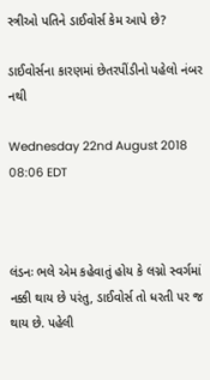સ્ત્રીઓ પતિને ડાઈવોર્સ કેમ આપે છે?

ડાઈવોર્સના કારણમાં છેતરપીંડીનો પહેલો નંબર નથી

Wednesday 22nd August 2018 08:06 EDT



લંડનઃ ભલે એમ કહેવાતું હોય કે લગ્નો સ્વર્ગમાં નક્કી થાય છે પરંતુ, ડાઈવોર્સ તો ધરતી પર જ થાય છે. પહેલી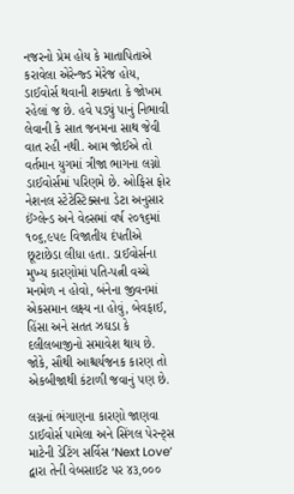નજરનો પ્રેમ હોય કે માતાપિતાએ કરાવેલા એરેન્જ્ડ મેરેજ હોય, ડાઈવોર્સ થવાની શક્યતા કે જોખમ રહેલાં જ છે. હવે પડ્યું પાનું નિભાવી લેવાની કે સાત જનમના સાથ જેવી વાત રહી નથી. આમ જોઈએ તો વર્તમાન યુગમાં ત્રીજા ભાગના લગ્નો ડાઈવોર્સમાં પરિણમે છે. ઓફિસ ફોર નેશનલ સ્ટેટેસ્ટિક્સના ડેટા અનુસાર ઈંગ્લેન્ડ અને વેલ્સમાં વર્ષ ૨૦૧૬માં ૧૦૬,૯૫૯ વિજાતીય દંપતીએ છૂટાછેડા લીધા હતા. ડાઈવોર્સના મુખ્ય કારણોમાં પતિ-પત્ની વચ્ચે મનમેળ ન હોવો, બંનેના જીવનમાં એકસમાન લક્ષ્ય ના હોવું, બેવફાઈ, હિંસા અને સતત ઝઘડા કે દલીલબાજીનો સમાવેશ થાય છે. જોકે, સૌથી આશ્ચર્યજનક કારણ તો એકબીજાથી કંટાળી જવાનું પણ છે.

લગ્નનાં ભંગાણના કારણો જાણવા ડાઈવોર્સ પામેલા અને સિંગલ પેરન્ટ્સ માટેની ડેટિંગ સર્વિસ ‘Next Love’ દ્વારા તેની વેબસાઈટ પર ૪૩,૦૦૦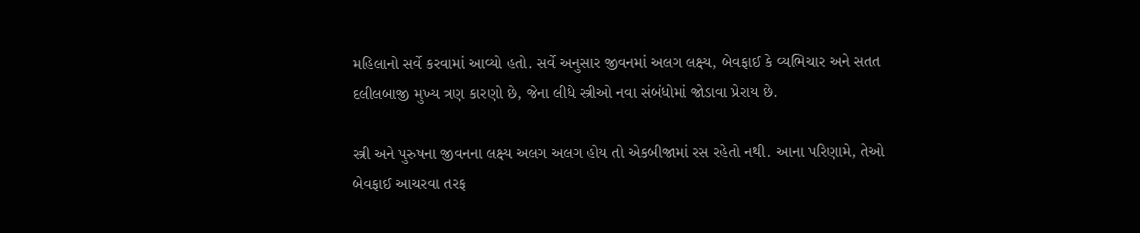મહિલાનો સર્વે કરવામાં આવ્યો હતો. સર્વે અનુસાર જીવનમાં અલગ લક્ષ્ય, બેવફાઈ કે વ્યભિચાર અને સતત દલીલબાજી મુખ્ય ત્રણ કારણો છે, જેના લીધે સ્ત્રીઓ નવા સંબંધોમાં જોડાવા પ્રેરાય છે.

સ્ત્રી અને પુરુષના જીવનના લક્ષ્ય અલગ અલગ હોય તો એકબીજામાં રસ રહેતો નથી. આના પરિણામે, તેઓ બેવફાઈ આચરવા તરફ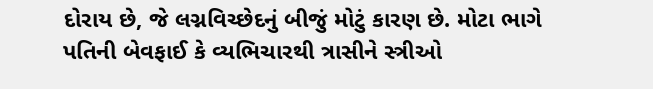દોરાય છે, જે લગ્નવિચ્છેદનું બીજું મોટું કારણ છે. મોટા ભાગે પતિની બેવફાઈ કે વ્યભિચારથી ત્રાસીને સ્ત્રીઓ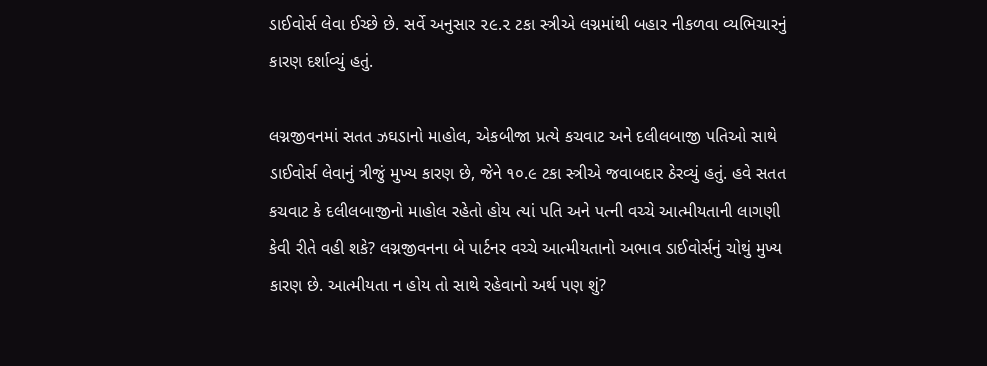ડાઈવોર્સ લેવા ઈચ્છે છે. સર્વે અનુસાર ૨૯.૨ ટકા સ્ત્રીએ લગ્નમાંથી બહાર નીકળવા વ્યભિચારનું કારણ દર્શાવ્યું હતું.

લગ્નજીવનમાં સતત ઝઘડાનો માહોલ, એકબીજા પ્રત્યે કચવાટ અને દલીલબાજી પતિઓ સાથે ડાઈવોર્સ લેવાનું ત્રીજું મુખ્ય કારણ છે, જેને ૧૦.૯ ટકા સ્ત્રીએ જવાબદાર ઠેરવ્યું હતું. હવે સતત કચવાટ કે દલીલબાજીનો માહોલ રહેતો હોય ત્યાં પતિ અને પત્ની વચ્ચે આત્મીયતાની લાગણી કેવી રીતે વહી શકે? લગ્નજીવનના બે પાર્ટનર વચ્ચે આત્મીયતાનો અભાવ ડાઈવોર્સનું ચોથું મુખ્ય કારણ છે. આત્મીયતા ન હોય તો સાથે રહેવાનો અર્થ પણ શું?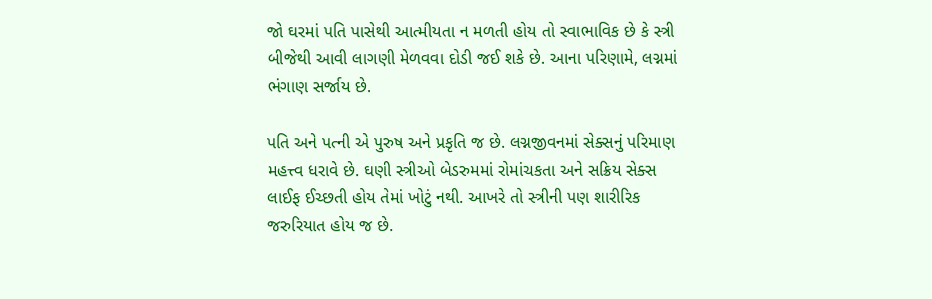જો ઘરમાં પતિ પાસેથી આત્મીયતા ન મળતી હોય તો સ્વાભાવિક છે કે સ્ત્રી બીજેથી આવી લાગણી મેળવવા દોડી જઈ શકે છે. આના પરિણામે, લગ્નમાં ભંગાણ સર્જાય છે.

પતિ અને પત્ની એ પુરુષ અને પ્રકૃતિ જ છે. લગ્નજીવનમાં સેક્સનું પરિમાણ મહત્ત્વ ધરાવે છે. ઘણી સ્ત્રીઓ બેડરુમમાં રોમાંચકતા અને સક્રિય સેક્સ લાઈફ ઈચ્છતી હોય તેમાં ખોટું નથી. આખરે તો સ્ત્રીની પણ શારીરિક જરુરિયાત હોય જ છે.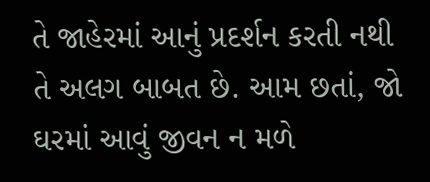તે જાહેરમાં આનું પ્રદર્શન કરતી નથી તે અલગ બાબત છે. આમ છતાં, જો ઘરમાં આવું જીવન ન મળે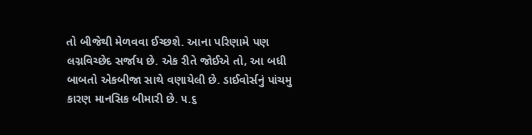તો બીજેથી મેળવવા ઈચ્છશે. આના પરિણામે પણ લગ્નવિચ્છેદ સર્જાય છે. એક રીતે જોઈએ તો, આ બધી બાબતો એકબીજા સાથે વણાયેલી છે. ડાઈવોર્સનું પાંચમુ કારણ માનસિક બીમારી છે. ૫.૬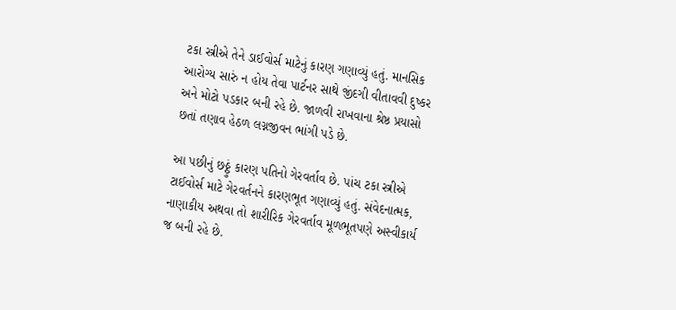ટકા સ્ત્રીએ તેને ડાઈવોર્સ માટેનું કારણ ગણાવ્યું હતું. માનસિક આરોગ્ય સારું ન હોય તેવા પાર્ટનર સાથે જીંદગી વીતાવવી દુષ્કર અને મોટો પડકાર બની રહે છે. જાળવી રાખવાના શ્રેષ્ઠ પ્રયાસો છતાં તણાવ હેઠળ લગ્નજીવન ભાંગી પડે છે.

આ પછીનું છઠ્ઠું કારણ પતિનો ગેરવર્તાવ છે. પાંચ ટકા સ્ત્રીએ ટાઈવોર્સ માટે ગેરવર્તનને કારણભૂત ગણાવ્યું હતું. સંવેદનાત્મક, નાણાકીય અથવા તો શારીરિક ગેરવર્તાવ મૂળભૂતપણે અસ્વીકાર્ય જ બની રહે છે.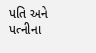પતિ અને પત્નીના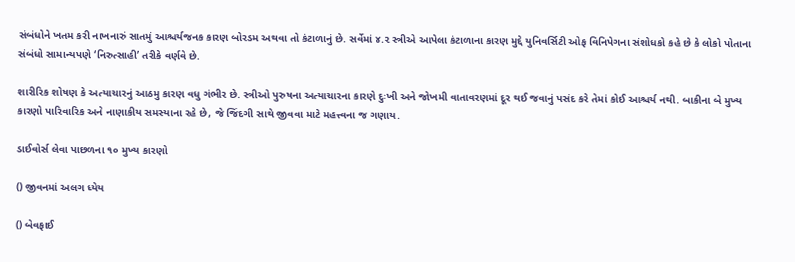સંબંધોને ખતમ કરી નાખનારું સાતમું આશ્ચર્યજનક કારણ બોરડમ અથવા તો કંટાળાનું છે. સર્વેમાં ૪.૨ સ્ત્રીએ આપેલા કંટાળાના કારણ મુદ્દે યુનિવર્સિટી ઓફ વિનિપેગના સંશોધકો કહે છે કે લોકો પોતાના સંબંધો સામાન્યપણે ‘નિરુત્સાહી’ તરીકે વર્ણવે છે.

શારીરિક શોષણ કે અત્યાચારનું આઠમુ કારણ વધુ ગંભીર છે. સ્ત્રીઓ પુરુષના અત્યાચારના કારણે દુઃખી અને જોખમી વાતાવરણમાં દૂર થઈ જવાનું પસંદ કરે તેમાં કોઈ આશ્ચર્ય નથી. બાકીના બે મુખ્ય કારણો પારિવારિક અને નાણાકીય સમસ્યાના રહે છે, જે જિંદગી સાથે જીવવા માટે મહત્ત્વના જ ગણાય.

ડાઈવોર્સ લેવા પાછળના ૧૦ મુખ્ય કારણો

() જીવનમાં અલગ ધ્યેય

() બેવફાઈ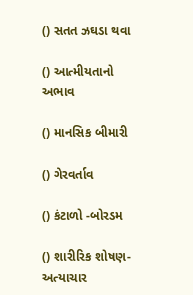() સતત ઝઘડા થવા

() આત્મીયતાનો અભાવ

() માનસિક બીમારી

() ગેરવર્તાવ

() કંટાળો -બોરડમ

() શારીરિક શોષણ-અત્યાચાર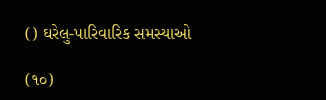() ઘરેલુ-પારિવારિક સમસ્યાઓ

(૧૦)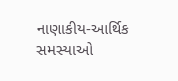નાણાકીય-આર્થિક સમસ્યાઓ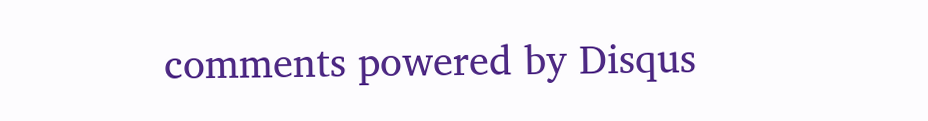comments powered by Disqus